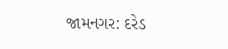જામનગર: દરેડ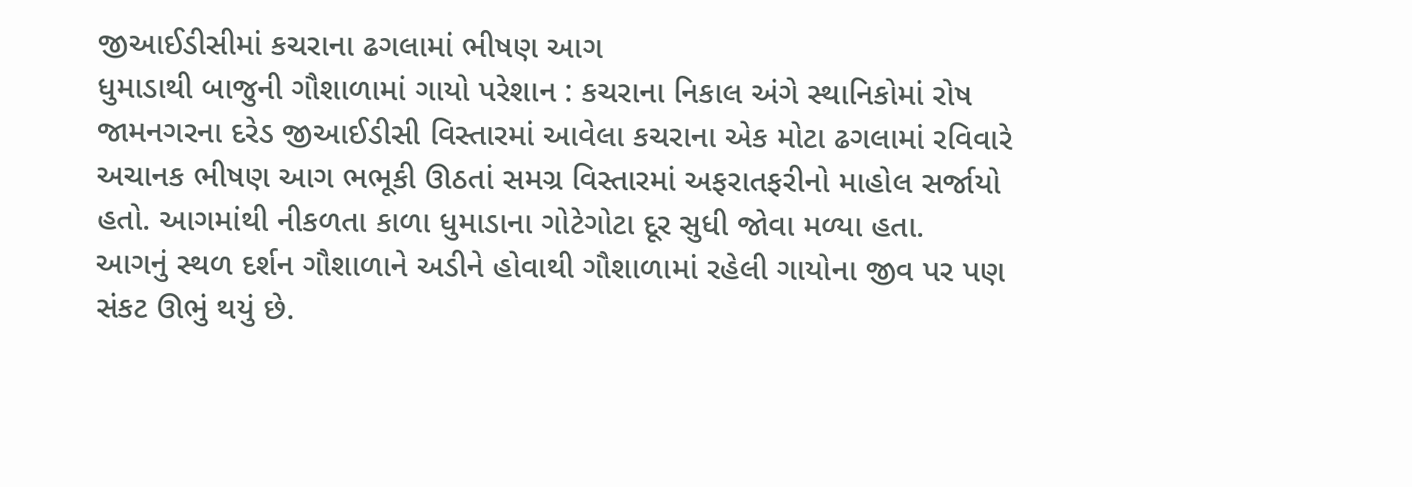જીઆઈડીસીમાં કચરાના ઢગલામાં ભીષણ આગ
ધુમાડાથી બાજુની ગૌશાળામાં ગાયો પરેશાન : કચરાના નિકાલ અંગે સ્થાનિકોમાં રોષ
જામનગરના દરેડ જીઆઈડીસી વિસ્તારમાં આવેલા કચરાના એક મોટા ઢગલામાં રવિવારે અચાનક ભીષણ આગ ભભૂકી ઊઠતાં સમગ્ર વિસ્તારમાં અફરાતફરીનો માહોલ સર્જાયો હતો. આગમાંથી નીકળતા કાળા ધુમાડાના ગોટેગોટા દૂર સુધી જોવા મળ્યા હતા.
આગનું સ્થળ દર્શન ગૌશાળાને અડીને હોવાથી ગૌશાળામાં રહેલી ગાયોના જીવ પર પણ સંકટ ઊભું થયું છે.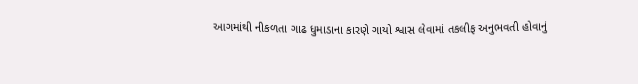આગમાંથી નીકળતા ગાઢ ધુમાડાના કારણે ગાયો શ્વાસ લેવામાં તકલીફ અનુભવતી હોવાનું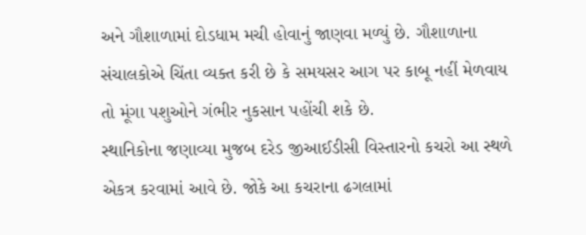અને ગૌશાળામાં દોડધામ મચી હોવાનું જાણવા મળ્યું છે. ગૌશાળાના સંચાલકોએ ચિંતા વ્યક્ત કરી છે કે સમયસર આગ પર કાબૂ નહીં મેળવાય તો મૂંગા પશુઓને ગંભીર નુકસાન પહોંચી શકે છે.
સ્થાનિકોના જણાવ્યા મુજબ દરેડ જીઆઈડીસી વિસ્તારનો કચરો આ સ્થળે એકત્ર કરવામાં આવે છે. જોકે આ કચરાના ઢગલામાં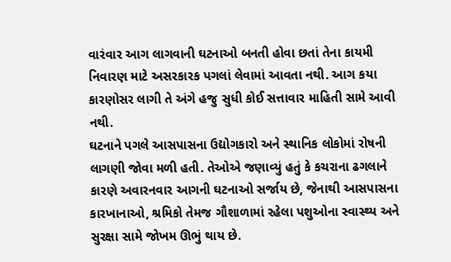વારંવાર આગ લાગવાની ઘટનાઓ બનતી હોવા છતાં તેના કાયમી નિવારણ માટે અસરકારક પગલાં લેવામાં આવતા નથી. આગ કયા કારણોસર લાગી તે અંગે હજુ સુધી કોઈ સત્તાવાર માહિતી સામે આવી નથી.
ઘટનાને પગલે આસપાસના ઉદ્યોગકારો અને સ્થાનિક લોકોમાં રોષની લાગણી જોવા મળી હતી. તેઓએ જણાવ્યું હતું કે કચરાના ઢગલાને કારણે અવારનવાર આગની ઘટનાઓ સર્જાય છે, જેનાથી આસપાસના કારખાનાઓ, શ્રમિકો તેમજ ગૌશાળામાં રહેલા પશુઓના સ્વાસ્થ્ય અને સુરક્ષા સામે જોખમ ઊભું થાય છે.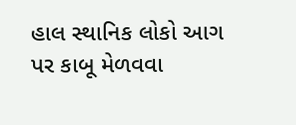હાલ સ્થાનિક લોકો આગ પર કાબૂ મેળવવા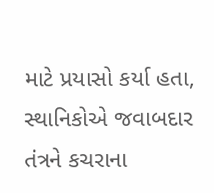માટે પ્રયાસો કર્યા હતા, સ્થાનિકોએ જવાબદાર તંત્રને કચરાના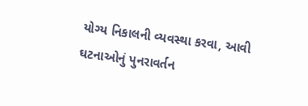યોગ્ય નિકાલની વ્યવસ્થા કરવા, આવી ઘટનાઓનું પુનરાવર્તન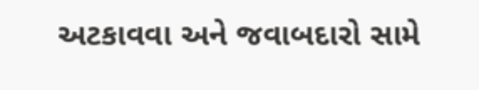અટકાવવા અને જવાબદારો સામે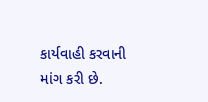કાર્યવાહી કરવાની માંગ કરી છે.